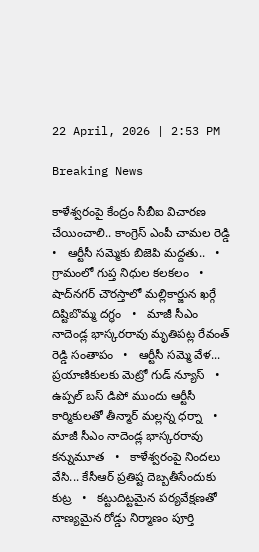22 April, 2026 | 2:53 PM

Breaking News

కాళేశ్వరంపై కేంద్రం సీబీఐ విచారణ చేయించాలి.. కాంగ్రెస్ ఎంపీ చామల రెడ్డి   •   ఆర్టీసీ సమ్మెకు బిజెపి మద్దతు..   •   గ్రామంలో గుప్త నిధుల కలకలం   •   షాద్‌నగర్ చౌరస్తాలో మల్లికార్జున ఖర్గే దిష్టిబొమ్మ దగ్ధం   •   మాజీ సీఎం నాదెండ్ల భాస్కరరావు మృతిపట్ల రేవంత్ రెడ్డి సంతాపం   •   ఆర్టీసీ సమ్మె వేళ... ప్రయాణికులకు మెట్రో గుడ్ న్యూస్   •   ఉప్పల్ బస్ డిపో ముందు ఆర్టీసీ కార్మికులతో తీన్మార్ మల్లన్న ధర్నా   •   మాజీ సీఎం నాదెండ్ల భాస్కరరావు కన్నుమూత   •   కాళేశ్వరంపై నిందలు వేసి... కేసీఆర్ ప్రతిష్ట దెబ్బతీసేందుకు కుట్ర   •   కట్టుదిట్టమైన పర్యవేక్షణతో నాణ్యమైన రోడ్డు నిర్మాణం పూర్తి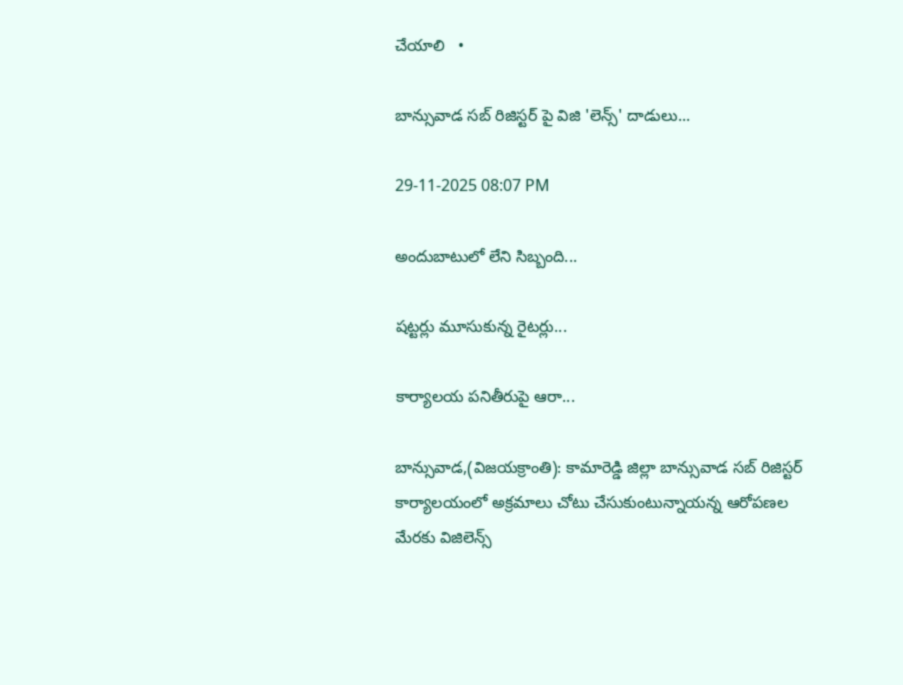చేయాలి   •

బాన్సువాడ సబ్ రిజిస్టర్ పై విజి 'లెన్స్' దాడులు...

29-11-2025 08:07 PM

అందుబాటులో లేని సిబ్బంది...

షట్టర్లు మూసుకున్న రైటర్లు...

కార్యాలయ పనితీరుపై ఆరా...

బాన్సువాడ,(విజయక్రాంతి): కామారెడ్డి జిల్లా బాన్సువాడ సబ్ రిజిస్టర్ కార్యాలయంలో అక్రమాలు చోటు చేసుకుంటున్నాయన్న ఆరోపణల మేరకు విజిలెన్స్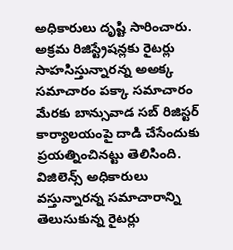అధికారులు దృష్టి సారించారు. అక్రమ రిజిస్ట్రేషన్లకు రైటర్లు సాహసిస్తున్నారన్న అఅక్క సమాచారం పక్కా సమాచారం మేరకు బాన్సువాడ సబ్ రిజిస్టర్ కార్యాలయంపై దాడి చేసేందుకు ప్రయత్నించినట్టు తెలిసింది. విజిలెన్స్ అధికారులు వస్తున్నారన్న సమాచారాన్ని తెలుసుకున్న రైటర్లు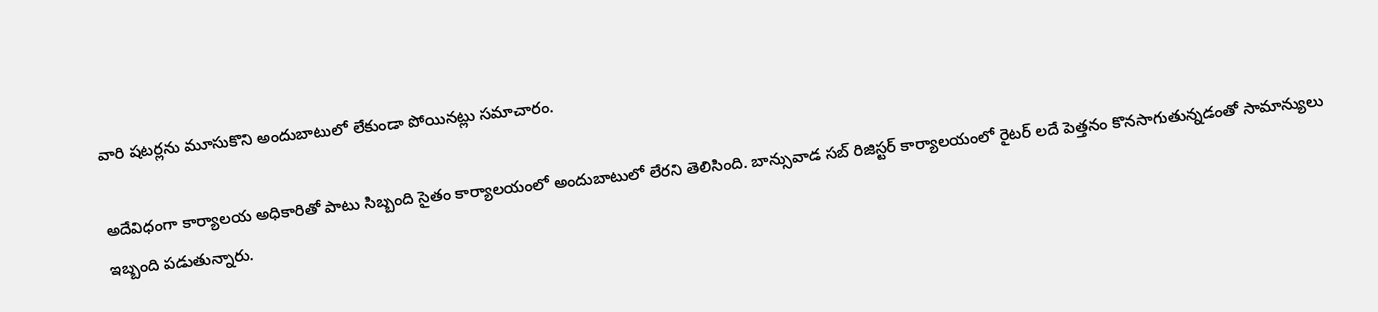వారి షటర్లను మూసుకొని అందుబాటులో లేకుండా పోయినట్లు సమాచారం.

అదేవిధంగా కార్యాలయ అధికారితో పాటు సిబ్బంది సైతం కార్యాలయంలో అందుబాటులో లేరని తెలిసింది. బాన్సువాడ సబ్ రిజిస్టర్ కార్యాలయంలో రైటర్ లదే పెత్తనం కొనసాగుతున్నడంతో సామాన్యులు ఇబ్బంది పడుతున్నారు.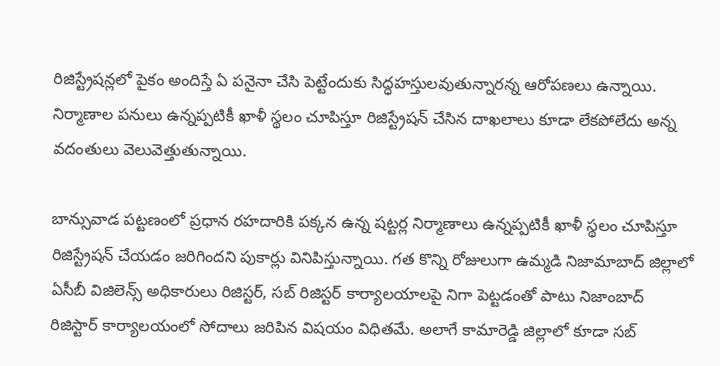రిజిస్ట్రేషన్లలో పైకం అందిస్తే ఏ పనైనా చేసి పెట్టేందుకు సిద్ధహస్తులవుతున్నారన్న ఆరోపణలు ఉన్నాయి. నిర్మాణాల పనులు ఉన్నప్పటికీ ఖాళీ స్థలం చూపిస్తూ రిజిస్ట్రేషన్ చేసిన దాఖలాలు కూడా లేకపోలేదు అన్న వదంతులు వెలువెత్తుతున్నాయి.

బాన్సువాడ పట్టణంలో ప్రధాన రహదారికి పక్కన ఉన్న షట్టర్ల నిర్మాణాలు ఉన్నప్పటికీ ఖాళీ స్థలం చూపిస్తూ రిజిస్ట్రేషన్ చేయడం జరిగిందని పుకార్లు వినిపిస్తున్నాయి. గత కొన్ని రోజులుగా ఉమ్మడి నిజామాబాద్ జిల్లాలో ఏసీబీ విజిలెన్స్ అధికారులు రిజిస్టర్, సబ్ రిజిస్టర్ కార్యాలయాలపై నిగా పెట్టడంతో పాటు నిజాంబాద్ రిజిస్టార్ కార్యాలయంలో సోదాలు జరిపిన విషయం విధితమే. అలాగే కామారెడ్డి జిల్లాలో కూడా సబ్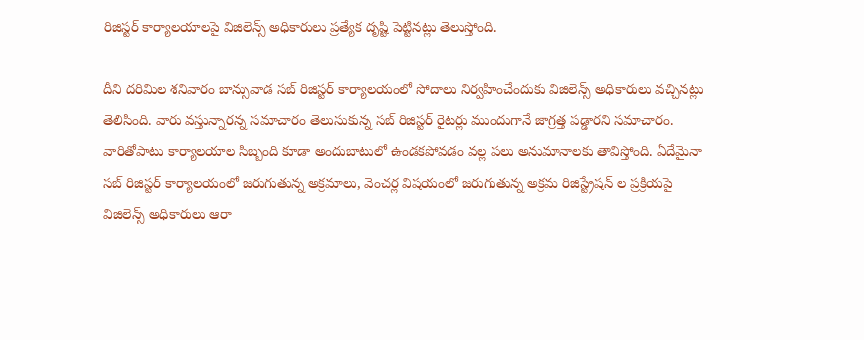రిజిస్టర్ కార్యాలయాలపై విజిలెన్స్ అధికారులు ప్రత్యేక దృష్టి పెట్టినట్లు తెలుస్తోంది.

దీని దరిమిల శనివారం బాన్సువాడ సబ్ రిజిస్టర్ కార్యాలయంలో సోదాలు నిర్వహించేందుకు విజిలెన్స్ అధికారులు వచ్చినట్లు తెలిసింది. వారు వస్తున్నారన్న సమాచారం తెలుసుకున్న సబ్ రిజిస్టర్ రైటర్లు ముందుగానే జాగ్రత్త పడ్డారని సమాచారం. వారితోపాటు కార్యాలయాల సిబ్బంది కూడా అందుబాటులో ఉండకపోవడం వల్ల పలు అనుమానాలకు తావిస్తోంది. ఏదేమైనా సబ్ రిజిస్టర్ కార్యాలయంలో జరుగుతున్న అక్రమాలు, వెంచర్ల విషయంలో జరుగుతున్న అక్రమ రిజిస్ట్రేషన్ ల ప్రక్రియపై విజిలెన్స్ అధికారులు ఆరా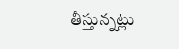తీస్తున్నట్లు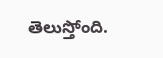తెలుస్తోంది.